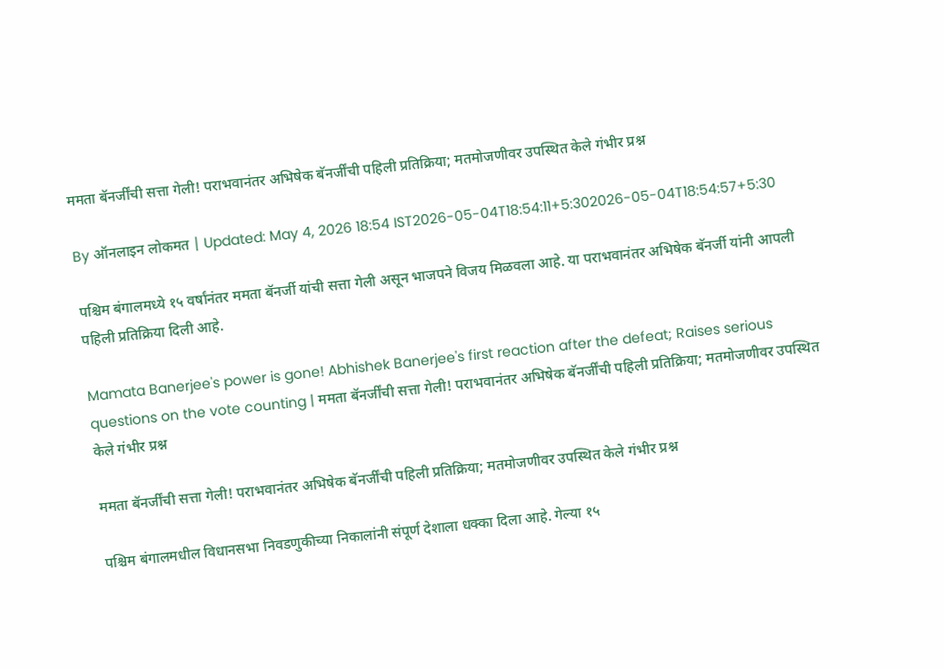ममता बॅनर्जींची सत्ता गेली! पराभवानंतर अभिषेक बॅनर्जींची पहिली प्रतिक्रिया; मतमोजणीवर उपस्थित केले गंभीर प्रश्न

By ऑनलाइन लोकमत | Updated: May 4, 2026 18:54 IST2026-05-04T18:54:11+5:302026-05-04T18:54:57+5:30

पश्चिम बंगालमध्ये १५ वर्षांनंतर ममता बॅनर्जी यांची सत्ता गेली असून भाजपने विजय मिळवला आहे. या पराभवानंतर अभिषेक बॅनर्जी यांनी आपली पहिली प्रतिक्रिया दिली आहे.

Mamata Banerjee's power is gone! Abhishek Banerjee's first reaction after the defeat; Raises serious questions on the vote counting | ममता बॅनर्जींची सत्ता गेली! पराभवानंतर अभिषेक बॅनर्जींची पहिली प्रतिक्रिया; मतमोजणीवर उपस्थित केले गंभीर प्रश्न

ममता बॅनर्जींची सत्ता गेली! पराभवानंतर अभिषेक बॅनर्जींची पहिली प्रतिक्रिया; मतमोजणीवर उपस्थित केले गंभीर प्रश्न

पश्चिम बंगालमधील विधानसभा निवडणुकीच्या निकालांनी संपूर्ण देशाला धक्का दिला आहे. गेल्या १५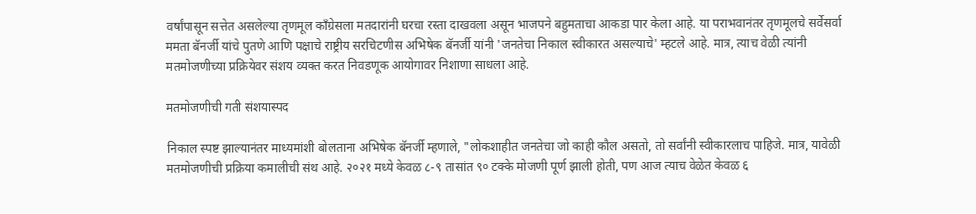वर्षांपासून सत्तेत असलेल्या तृणमूल काँग्रेसला मतदारांनी घरचा रस्ता दाखवला असून भाजपने बहुमताचा आकडा पार केला आहे. या पराभवानंतर तृणमूलचे सर्वेसर्वा ममता बॅनर्जी यांचे पुतणे आणि पक्षाचे राष्ट्रीय सरचिटणीस अभिषेक बॅनर्जी यांनी 'जनतेचा निकाल स्वीकारत असल्याचे' म्हटले आहे. मात्र, त्याच वेळी त्यांनी मतमोजणीच्या प्रक्रियेवर संशय व्यक्त करत निवडणूक आयोगावर निशाणा साधला आहे.

मतमोजणीची गती संशयास्पद

निकाल स्पष्ट झाल्यानंतर माध्यमांशी बोलताना अभिषेक बॅनर्जी म्हणाले, "लोकशाहीत जनतेचा जो काही कौल असतो, तो सर्वांनी स्वीकारलाच पाहिजे. मात्र, यावेळी मतमोजणीची प्रक्रिया कमालीची संथ आहे. २०२१ मध्ये केवळ ८-९ तासांत ९० टक्के मोजणी पूर्ण झाली होती, पण आज त्याच वेळेत केवळ ६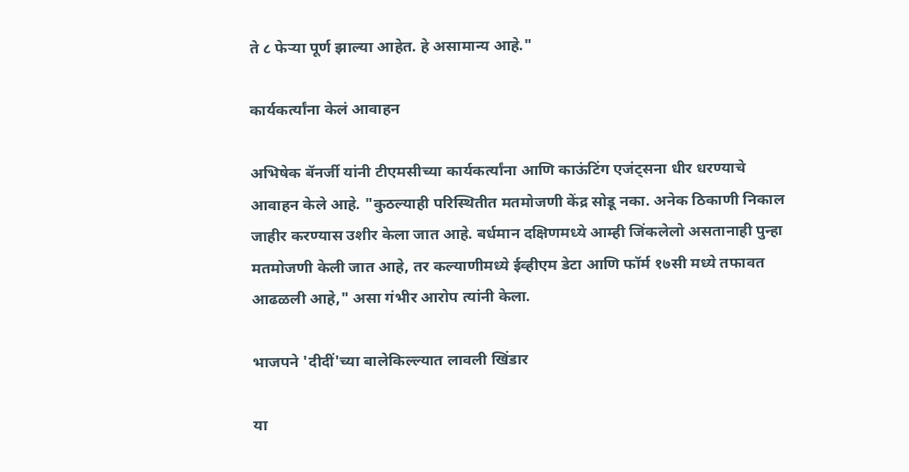ते ८ फेऱ्या पूर्ण झाल्या आहेत. हे असामान्य आहे."

कार्यकर्त्यांना केलं आवाहन

अभिषेक बॅनर्जी यांनी टीएमसीच्या कार्यकर्त्यांना आणि काऊंटिंग एजंट्सना धीर धरण्याचे आवाहन केले आहे. "कुठल्याही परिस्थितीत मतमोजणी केंद्र सोडू नका. अनेक ठिकाणी निकाल जाहीर करण्यास उशीर केला जात आहे. बर्धमान दक्षिणमध्ये आम्ही जिंकलेलो असतानाही पुन्हा मतमोजणी केली जात आहे, तर कल्याणीमध्ये ईव्हीएम डेटा आणि फॉर्म १७सी मध्ये तफावत आढळली आहे," असा गंभीर आरोप त्यांनी केला.

भाजपने 'दीदीं'च्या बालेकिल्ल्यात लावली खिंडार

या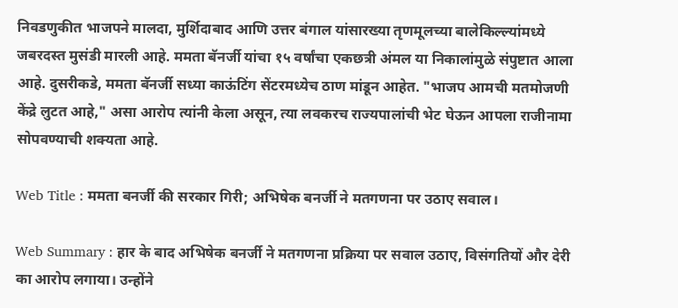निवडणुकीत भाजपने मालदा, मुर्शिदाबाद आणि उत्तर बंगाल यांसारख्या तृणमूलच्या बालेकिल्ल्यांमध्ये जबरदस्त मुसंडी मारली आहे. ममता बॅनर्जी यांचा १५ वर्षांचा एकछत्री अंमल या निकालांमुळे संपुष्टात आला आहे. दुसरीकडे, ममता बॅनर्जी सध्या काऊंटिंग सेंटरमध्येच ठाण मांडून आहेत. "भाजप आमची मतमोजणी केंद्रे लुटत आहे," असा आरोप त्यांनी केला असून, त्या लवकरच राज्यपालांची भेट घेऊन आपला राजीनामा सोपवण्याची शक्यता आहे.

Web Title : ममता बनर्जी की सरकार गिरी; अभिषेक बनर्जी ने मतगणना पर उठाए सवाल।

Web Summary : हार के बाद अभिषेक बनर्जी ने मतगणना प्रक्रिया पर सवाल उठाए, विसंगतियों और देरी का आरोप लगाया। उन्होंने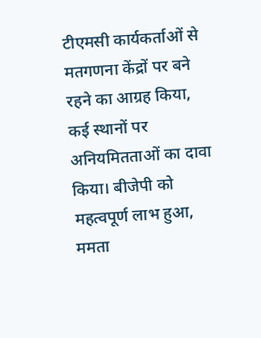टीएमसी कार्यकर्ताओं से मतगणना केंद्रों पर बने रहने का आग्रह किया, कई स्थानों पर अनियमितताओं का दावा किया। बीजेपी को महत्वपूर्ण लाभ हुआ, ममता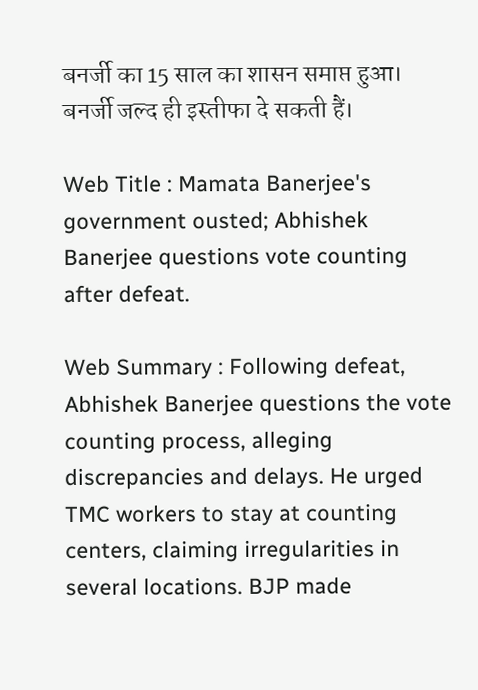बनर्जी का 15 साल का शासन समाप्त हुआ। बनर्जी जल्द ही इस्तीफा दे सकती हैं।

Web Title : Mamata Banerjee's government ousted; Abhishek Banerjee questions vote counting after defeat.

Web Summary : Following defeat, Abhishek Banerjee questions the vote counting process, alleging discrepancies and delays. He urged TMC workers to stay at counting centers, claiming irregularities in several locations. BJP made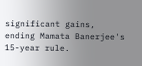significant gains, ending Mamata Banerjee's 15-year rule.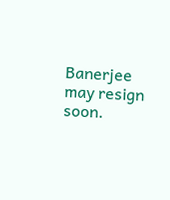Banerjee may resign soon.